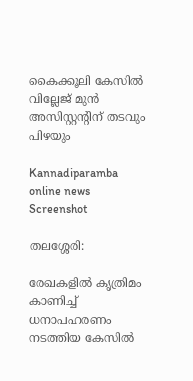കൈക്കൂലി കേസിൽ വില്ലേജ് മുൻ അസിസ്റ്റന്റിന് തടവും പിഴയും

Kannadiparamba online news
Screenshot

തലശ്ശേരി:

രേഖകളിൽ കൃത്രിമം കാണിച്ച് ധനാപഹരണം നടത്തിയ കേസിൽ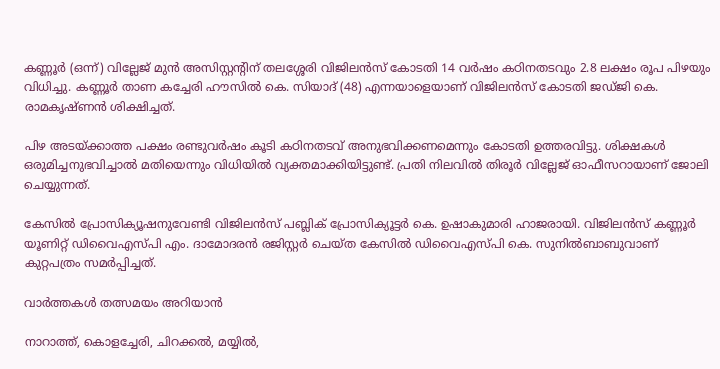കണ്ണൂർ (ഒന്ന്) വില്ലേജ് മുൻ അസിസ്റ്റന്റിന് തലശ്ശേരി വിജിലൻസ് കോടതി 14 വർഷം കഠിനതടവും 2.8 ലക്ഷം രൂപ പിഴയും വിധിച്ചു. കണ്ണൂർ താണ കച്ചേരി ഹൗസിൽ കെ. സിയാദ് (48) എന്നയാളെയാണ് വിജിലൻസ് കോടതി ജഡ്ജി കെ. രാമകൃഷ്ണൻ ശിക്ഷിച്ചത്.

പിഴ അടയ്ക്കാത്ത പക്ഷം രണ്ടുവർഷം കൂടി കഠിനതടവ് അനുഭവിക്കണമെന്നും കോടതി ഉത്തരവിട്ടു. ശിക്ഷകൾ ഒരുമിച്ചനുഭവിച്ചാൽ മതിയെന്നും വിധിയിൽ വ്യക്തമാക്കിയിട്ടുണ്ട്. പ്രതി നിലവിൽ തിരൂർ വില്ലേജ് ഓഫീസറായാണ് ജോലി ചെയ്യുന്നത്.

കേസിൽ പ്രോസിക്യൂഷനുവേണ്ടി വിജിലൻസ് പബ്ലിക് പ്രോസിക്യൂട്ടർ കെ. ഉഷാകുമാരി ഹാജരായി. വിജിലൻസ് കണ്ണൂർ യൂണിറ്റ് ഡിവൈഎസ്‌പി എം. ദാമോദരൻ രജിസ്റ്റർ ചെയ്ത കേസിൽ ഡിവൈഎസ്‌പി കെ. സുനിൽബാബുവാണ് കുറ്റപത്രം സമർപ്പിച്ചത്.

വാർത്തകൾ തത്സമയം അറിയാൻ

നാറാത്ത്, കൊളച്ചേരി, ചിറക്കൽ, മയ്യിൽ,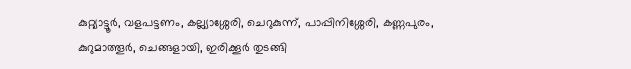കുറ്റ്യാട്ടൂർ, വളപട്ടണം, കല്ല്യാശ്ശേരി, ചെറുകുന്ന്, പാപ്പിനിശ്ശേരി, കണ്ണപുരം, കുറുമാത്തൂർ, ചെങ്ങളായി, ഇരിക്കൂർ തുടങ്ങി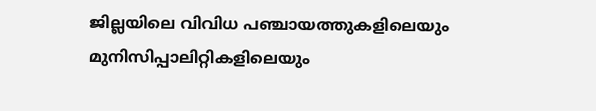ജില്ലയിലെ വിവിധ പഞ്ചായത്തുകളിലെയും മുനിസിപ്പാലിറ്റികളിലെയും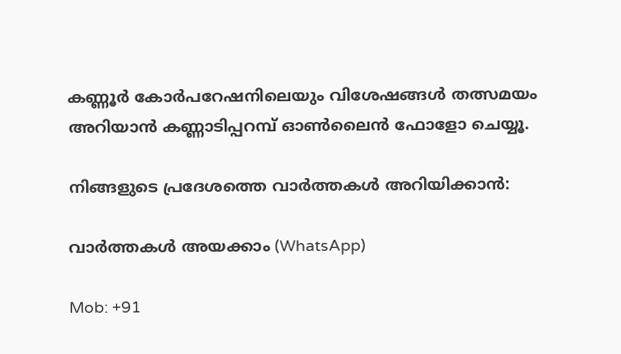കണ്ണൂർ കോർപറേഷനിലെയും വിശേഷങ്ങൾ തത്സമയം അറിയാൻ കണ്ണാടിപ്പറമ്പ് ഓൺലൈൻ ഫോളോ ചെയ്യൂ.

നിങ്ങളുടെ പ്രദേശത്തെ വാർത്തകൾ അറിയിക്കാൻ:

വാർത്തകൾ അയക്കാം (WhatsApp)

Mob: +91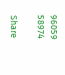96059 58974

Share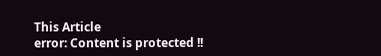This Article
error: Content is protected !!